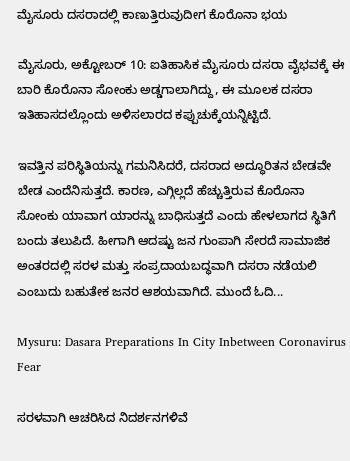ಮೈಸೂರು ದಸರಾದಲ್ಲಿ ಕಾಣುತ್ತಿರುವುದೀಗ ಕೊರೊನಾ ಭಯ

ಮೈಸೂರು, ಅಕ್ಟೋಬರ್ 10: ಐತಿಹಾಸಿಕ ಮೈಸೂರು ದಸರಾ ವೈಭವಕ್ಕೆ ಈ ಬಾರಿ ಕೊರೊನಾ ಸೋಂಕು ಅಡ್ಡಗಾಲಾಗಿದ್ದು, ಈ ಮೂಲಕ ದಸರಾ ಇತಿಹಾಸದಲ್ಲೊಂದು ಅಳಿಸಲಾರದ ಕಪ್ಪುಚುಕ್ಕೆಯನ್ನಿಟ್ಟಿದೆ.

ಇವತ್ತಿನ ಪರಿಸ್ಥಿತಿಯನ್ನು ಗಮನಿಸಿದರೆ, ದಸರಾದ ಅದ್ಧೂರಿತನ ಬೇಡವೇ ಬೇಡ ಎಂದೆನಿಸುತ್ತದೆ. ಕಾರಣ, ಎಗ್ಗಿಲ್ಲದೆ ಹೆಚ್ಚುತ್ತಿರುವ ಕೊರೊನಾ ಸೋಂಕು ಯಾವಾಗ ಯಾರನ್ನು ಬಾಧಿಸುತ್ತದೆ ಎಂದು ಹೇಳಲಾಗದ ಸ್ಥಿತಿಗೆ ಬಂದು ತಲುಪಿದೆ. ಹೀಗಾಗಿ ಆದಷ್ಟು ಜನ ಗುಂಪಾಗಿ ಸೇರದೆ ಸಾಮಾಜಿಕ ಅಂತರದಲ್ಲಿ ಸರಳ ಮತ್ತು ಸಂಪ್ರದಾಯಬದ್ಧವಾಗಿ ದಸರಾ ನಡೆಯಲಿ ಎಂಬುದು ಬಹುತೇಕ ಜನರ ಆಶಯವಾಗಿದೆ. ಮುಂದೆ ಓದಿ...

Mysuru: Dasara Preparations In City Inbetween Coronavirus Fear

ಸರಳವಾಗಿ ಆಚರಿಸಿದ ನಿದರ್ಶನಗಳಿವೆ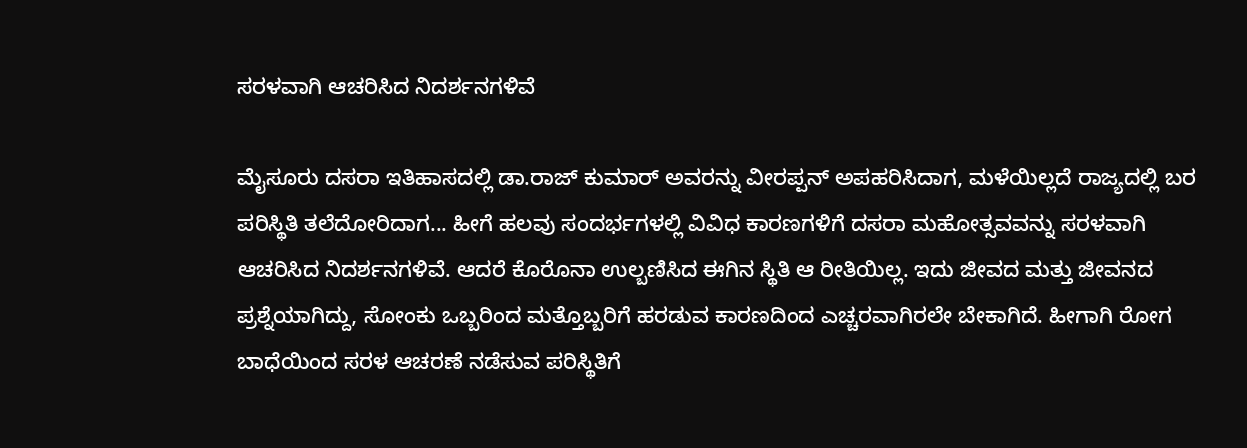ಸರಳವಾಗಿ ಆಚರಿಸಿದ ನಿದರ್ಶನಗಳಿವೆ

ಮೈಸೂರು ದಸರಾ ಇತಿಹಾಸದಲ್ಲಿ ಡಾ.ರಾಜ್ ಕುಮಾರ್ ಅವರನ್ನು ವೀರಪ್ಪನ್ ಅಪಹರಿಸಿದಾಗ, ಮಳೆಯಿಲ್ಲದೆ ರಾಜ್ಯದಲ್ಲಿ ಬರ ಪರಿಸ್ಥಿತಿ ತಲೆದೋರಿದಾಗ... ಹೀಗೆ ಹಲವು ಸಂದರ್ಭಗಳಲ್ಲಿ ವಿವಿಧ ಕಾರಣಗಳಿಗೆ ದಸರಾ ಮಹೋತ್ಸವವನ್ನು ಸರಳವಾಗಿ ಆಚರಿಸಿದ ನಿದರ್ಶನಗಳಿವೆ. ಆದರೆ ಕೊರೊನಾ ಉಲ್ಬಣಿಸಿದ ಈಗಿನ ಸ್ಥಿತಿ ಆ ರೀತಿಯಿಲ್ಲ. ಇದು ಜೀವದ ಮತ್ತು ಜೀವನದ ಪ್ರಶ್ನೆಯಾಗಿದ್ದು, ಸೋಂಕು ಒಬ್ಬರಿಂದ ಮತ್ತೊಬ್ಬರಿಗೆ ಹರಡುವ ಕಾರಣದಿಂದ ಎಚ್ಚರವಾಗಿರಲೇ ಬೇಕಾಗಿದೆ. ಹೀಗಾಗಿ ರೋಗ ಬಾಧೆಯಿಂದ ಸರಳ ಆಚರಣೆ ನಡೆಸುವ ಪರಿಸ್ಥಿತಿಗೆ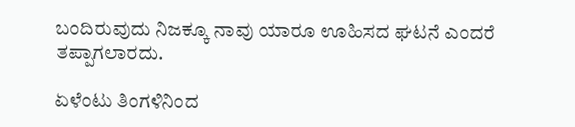ಬಂದಿರುವುದು ನಿಜಕ್ಕೂ ನಾವು ಯಾರೂ ಊಹಿಸದ ಘಟನೆ ಎಂದರೆ ತಪ್ಪಾಗಲಾರದು.

ಏಳೆಂಟು ತಿಂಗಳಿನಿಂದ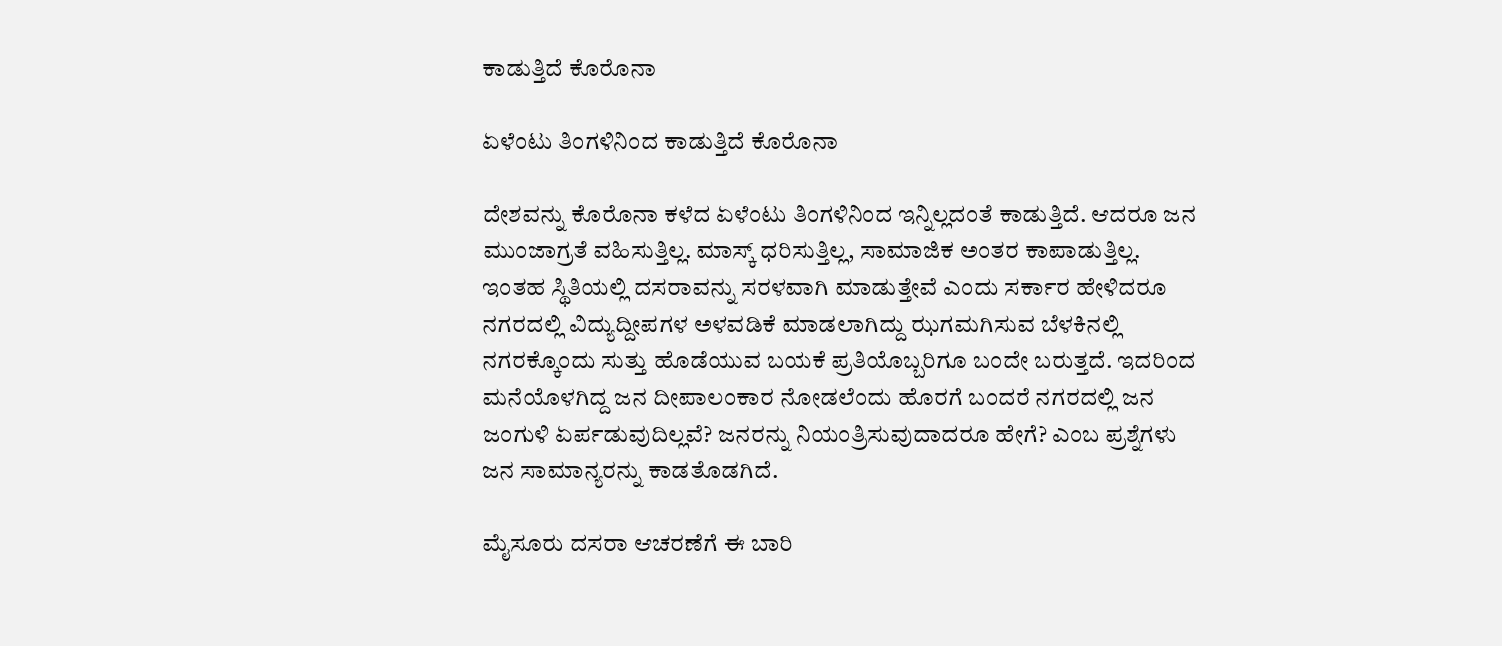ಕಾಡುತ್ತಿದೆ ಕೊರೊನಾ

ಏಳೆಂಟು ತಿಂಗಳಿನಿಂದ ಕಾಡುತ್ತಿದೆ ಕೊರೊನಾ

ದೇಶವನ್ನು ಕೊರೊನಾ ಕಳೆದ ಏಳೆಂಟು ತಿಂಗಳಿನಿಂದ ಇನ್ನಿಲ್ಲದಂತೆ ಕಾಡುತ್ತಿದೆ. ಆದರೂ ಜನ ಮುಂಜಾಗ್ರತೆ ವಹಿಸುತ್ತಿಲ್ಲ. ಮಾಸ್ಕ್ ಧರಿಸುತ್ತಿಲ್ಲ, ಸಾಮಾಜಿಕ ಅಂತರ ಕಾಪಾಡುತ್ತಿಲ್ಲ. ಇಂತಹ ಸ್ಥಿತಿಯಲ್ಲಿ ದಸರಾವನ್ನು ಸರಳವಾಗಿ ಮಾಡುತ್ತೇವೆ ಎಂದು ಸರ್ಕಾರ ಹೇಳಿದರೂ ನಗರದಲ್ಲಿ ವಿದ್ಯುದ್ದೀಪಗಳ ಅಳವಡಿಕೆ ಮಾಡಲಾಗಿದ್ದು ಝಗಮಗಿಸುವ ಬೆಳಕಿನಲ್ಲಿ ನಗರಕ್ಕೊಂದು ಸುತ್ತು ಹೊಡೆಯುವ ಬಯಕೆ ಪ್ರತಿಯೊಬ್ಬರಿಗೂ ಬಂದೇ ಬರುತ್ತದೆ. ಇದರಿಂದ ಮನೆಯೊಳಗಿದ್ದ ಜನ ದೀಪಾಲಂಕಾರ ನೋಡಲೆಂದು ಹೊರಗೆ ಬಂದರೆ ನಗರದಲ್ಲಿ ಜನ ಜಂಗುಳಿ ಏರ್ಪಡುವುದಿಲ್ಲವೆ? ಜನರನ್ನು ನಿಯಂತ್ರಿಸುವುದಾದರೂ ಹೇಗೆ? ಎಂಬ ಪ್ರಶ್ನೆಗಳು ಜನ ಸಾಮಾನ್ಯರನ್ನು ಕಾಡತೊಡಗಿದೆ.

ಮೈಸೂರು ದಸರಾ ಆಚರಣೆಗೆ ಈ ಬಾರಿ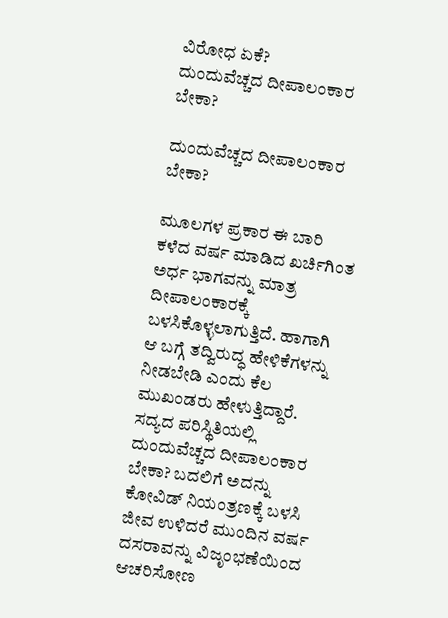ವಿರೋಧ ಏಕೆ?
ದುಂದುವೆಚ್ಚದ ದೀಪಾಲಂಕಾರ ಬೇಕಾ?

ದುಂದುವೆಚ್ಚದ ದೀಪಾಲಂಕಾರ ಬೇಕಾ?

ಮೂಲಗಳ ಪ್ರಕಾರ ಈ ಬಾರಿ ಕಳೆದ ವರ್ಷ ಮಾಡಿದ ಖರ್ಚಿಗಿಂತ ಅರ್ಧ ಭಾಗವನ್ನು ಮಾತ್ರ ದೀಪಾಲಂಕಾರಕ್ಕೆ ಬಳಸಿಕೊಳ್ಳಲಾಗುತ್ತಿದೆ. ಹಾಗಾಗಿ ಆ ಬಗ್ಗೆ ತದ್ವಿರುದ್ಧ ಹೇಳಿಕೆಗಳನ್ನು ನೀಡಬೇಡಿ ಎಂದು ಕೆಲ ಮುಖಂಡರು ಹೇಳುತ್ತಿದ್ದಾರೆ. ಸದ್ಯದ ಪರಿಸ್ಥಿತಿಯಲ್ಲಿ ದುಂದುವೆಚ್ಚದ ದೀಪಾಲಂಕಾರ ಬೇಕಾ? ಬದಲಿಗೆ ಅದನ್ನು ಕೋವಿಡ್ ನಿಯಂತ್ರಣಕ್ಕೆ ಬಳಸಿ ಜೀವ ಉಳಿದರೆ ಮುಂದಿನ ವರ್ಷ ದಸರಾವನ್ನು ವಿಜೃಂಭಣೆಯಿಂದ ಆಚರಿಸೋಣ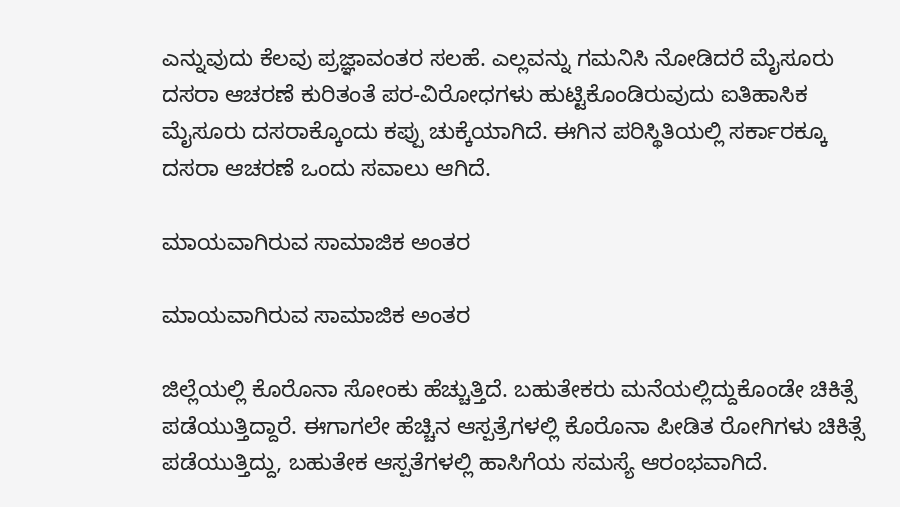ಎನ್ನುವುದು ಕೆಲವು ಪ್ರಜ್ಞಾವಂತರ ಸಲಹೆ. ಎಲ್ಲವನ್ನು ಗಮನಿಸಿ ನೋಡಿದರೆ ಮೈಸೂರು ದಸರಾ ಆಚರಣೆ ಕುರಿತಂತೆ ಪರ-ವಿರೋಧಗಳು ಹುಟ್ಟಿಕೊಂಡಿರುವುದು ಐತಿಹಾಸಿಕ ಮೈಸೂರು ದಸರಾಕ್ಕೊಂದು ಕಪ್ಪು ಚುಕ್ಕೆಯಾಗಿದೆ. ಈಗಿನ ಪರಿಸ್ಥಿತಿಯಲ್ಲಿ ಸರ್ಕಾರಕ್ಕೂ ದಸರಾ ಆಚರಣೆ ಒಂದು ಸವಾಲು ಆಗಿದೆ.

ಮಾಯವಾಗಿರುವ ಸಾಮಾಜಿಕ ಅಂತರ

ಮಾಯವಾಗಿರುವ ಸಾಮಾಜಿಕ ಅಂತರ

ಜಿಲ್ಲೆಯಲ್ಲಿ ಕೊರೊನಾ ಸೋಂಕು ಹೆಚ್ಚುತ್ತಿದೆ. ಬಹುತೇಕರು ಮನೆಯಲ್ಲಿದ್ದುಕೊಂಡೇ ಚಿಕಿತ್ಸೆ ಪಡೆಯುತ್ತಿದ್ದಾರೆ. ಈಗಾಗಲೇ ಹೆಚ್ಚಿನ ಆಸ್ಪತ್ರೆಗಳಲ್ಲಿ ಕೊರೊನಾ ಪೀಡಿತ ರೋಗಿಗಳು ಚಿಕಿತ್ಸೆ ಪಡೆಯುತ್ತಿದ್ದು, ಬಹುತೇಕ ಆಸ್ಪತೆಗಳಲ್ಲಿ ಹಾಸಿಗೆಯ ಸಮಸ್ಯೆ ಆರಂಭವಾಗಿದೆ.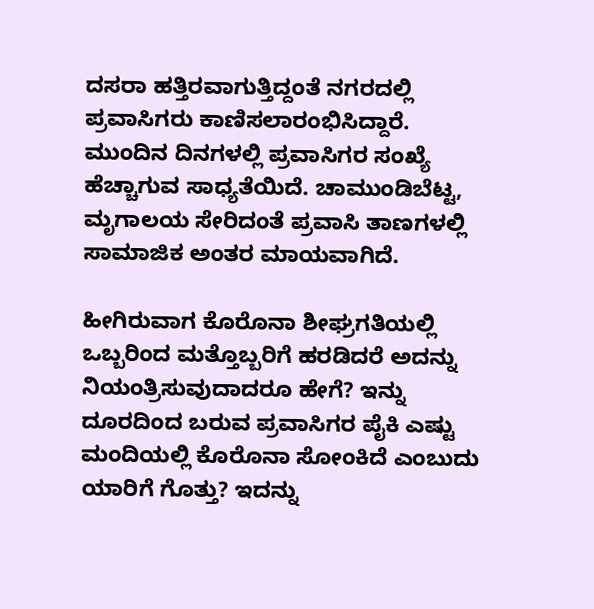ದಸರಾ ಹತ್ತಿರವಾಗುತ್ತಿದ್ದಂತೆ ನಗರದಲ್ಲಿ ಪ್ರವಾಸಿಗರು ಕಾಣಿಸಲಾರಂಭಿಸಿದ್ದಾರೆ. ಮುಂದಿನ ದಿನಗಳಲ್ಲಿ ಪ್ರವಾಸಿಗರ ಸಂಖ್ಯೆ ಹೆಚ್ಚಾಗುವ ಸಾಧ್ಯತೆಯಿದೆ. ಚಾಮುಂಡಿಬೆಟ್ಟ, ಮೃಗಾಲಯ ಸೇರಿದಂತೆ ಪ್ರವಾಸಿ ತಾಣಗಳಲ್ಲಿ ಸಾಮಾಜಿಕ ಅಂತರ ಮಾಯವಾಗಿದೆ.

ಹೀಗಿರುವಾಗ ಕೊರೊನಾ ಶೀಘ್ರಗತಿಯಲ್ಲಿ ಒಬ್ಬರಿಂದ ಮತ್ತೊಬ್ಬರಿಗೆ ಹರಡಿದರೆ ಅದನ್ನು ನಿಯಂತ್ರಿಸುವುದಾದರೂ ಹೇಗೆ? ಇನ್ನು ದೂರದಿಂದ ಬರುವ ಪ್ರವಾಸಿಗರ ಪೈಕಿ ಎಷ್ಟು ಮಂದಿಯಲ್ಲಿ ಕೊರೊನಾ ಸೋಂಕಿದೆ ಎಂಬುದು ಯಾರಿಗೆ ಗೊತ್ತು? ಇದನ್ನು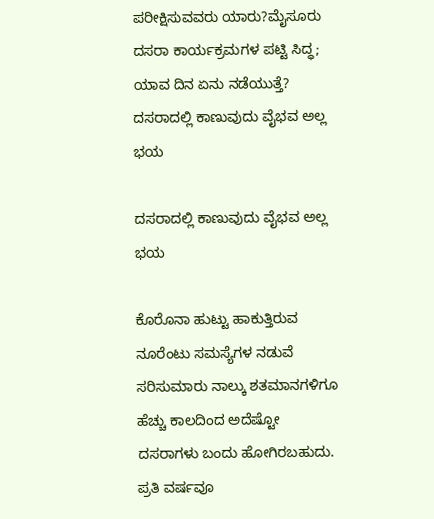ಪರೀಕ್ಷಿಸುವವರು ಯಾರು?ಮೈಸೂರು ದಸರಾ ಕಾರ್ಯಕ್ರಮಗಳ ಪಟ್ಟಿ ಸಿದ್ಧ; ಯಾವ ದಿನ ಏನು ನಡೆಯುತ್ತೆ?
ದಸರಾದಲ್ಲಿ ಕಾಣುವುದು ವೈಭವ ಅಲ್ಲ ಭಯ

ದಸರಾದಲ್ಲಿ ಕಾಣುವುದು ವೈಭವ ಅಲ್ಲ ಭಯ

ಕೊರೊನಾ ಹುಟ್ಟು ಹಾಕುತ್ತಿರುವ ನೂರೆಂಟು ಸಮಸ್ಯೆಗಳ ನಡುವೆ ಸರಿಸುಮಾರು ನಾಲ್ಕು ಶತಮಾನಗಳಿಗೂ ಹೆಚ್ಚು ಕಾಲದಿಂದ ಅದೆಷ್ಟೋ ದಸರಾಗಳು ಬಂದು ಹೋಗಿರಬಹುದು. ಪ್ರತಿ ವರ್ಷವೂ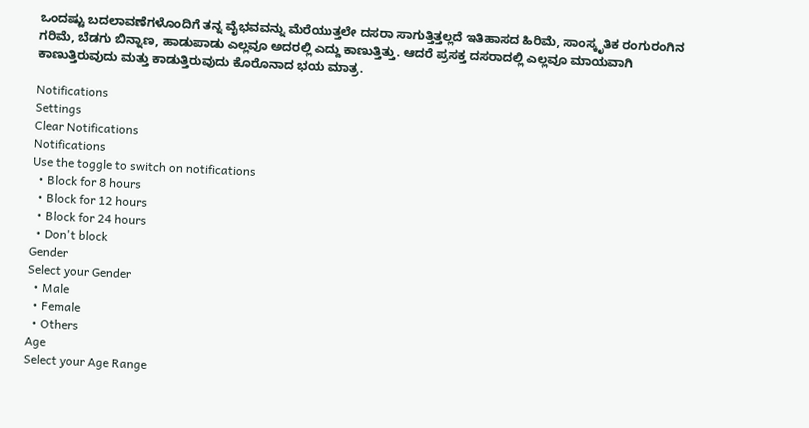ಒಂದಷ್ಟು ಬದಲಾವಣೆಗಳೊಂದಿಗೆ ತನ್ನ ವೈಭವವನ್ನು ಮೆರೆಯುತ್ತಲೇ ದಸರಾ ಸಾಗುತ್ತಿತ್ತಲ್ಲದೆ ಇತಿಹಾಸದ ಹಿರಿಮೆ, ಸಾಂಸ್ಕೃತಿಕ ರಂಗುರಂಗಿನ ಗರಿಮೆ, ಬೆಡಗು ಬಿನ್ನಾಣ, ಹಾಡುಪಾಡು ಎಲ್ಲವೂ ಅದರಲ್ಲಿ ಎದ್ದು ಕಾಣುತ್ತಿತ್ತು. ಆದರೆ ಪ್ರಸಕ್ತ ದಸರಾದಲ್ಲಿ ಎಲ್ಲವೂ ಮಾಯವಾಗಿ ಕಾಣುತ್ತಿರುವುದು ಮತ್ತು ಕಾಡುತ್ತಿರುವುದು ಕೊರೊನಾದ ಭಯ ಮಾತ್ರ.

Notifications
Settings
Clear Notifications
Notifications
Use the toggle to switch on notifications
  • Block for 8 hours
  • Block for 12 hours
  • Block for 24 hours
  • Don't block
Gender
Select your Gender
  • Male
  • Female
  • Others
Age
Select your Age Range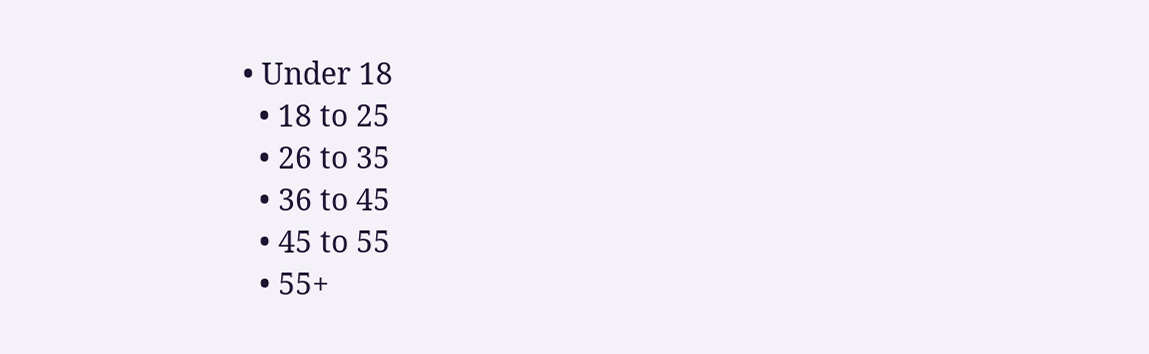• Under 18
  • 18 to 25
  • 26 to 35
  • 36 to 45
  • 45 to 55
  • 55+